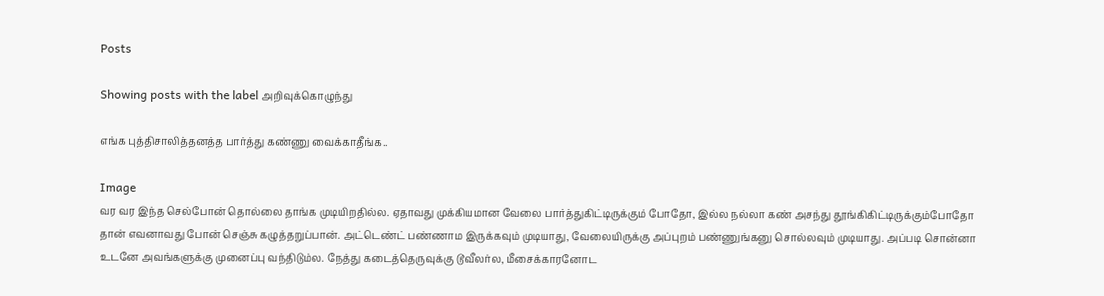Posts

Showing posts with the label அறிவுக்கொழுந்து

எங்க புத்திசாலித்தனத்த பார்த்து கண்ணு வைக்காதீங்க..

Image
வர வர இந்த செல்போன் தொல்லை தாங்க முடியிறதில்ல. ஏதாவது முக்கியமான வேலை பார்த்துகிட்டிருக்கும் போதோ, இல்ல நல்லா கண் அசந்து தூங்கிகிட்டிருக்கும்போதோ தான் எவனாவது போன் செஞ்சு கழுத்தறுப்பான். அட்டெண்ட் பண்ணாம இருக்கவும் முடியாது, வேலையிருக்கு அப்புறம் பண்ணுங்கனு சொல்லவும் முடியாது. அப்படி சொன்னா உடனே அவங்களுக்கு முனைப்பு வந்திடும்ல. நேத்து கடைத்தெருவுக்கு டூவீலர்ல, மீசைக்காரனோட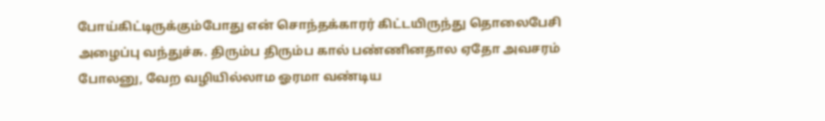போய்கிட்டிருக்கும்போது என் சொந்தக்காரர் கிட்டயிருந்து தொலைபேசி அழைப்பு வந்துச்சு. திரும்ப திரும்ப கால் பண்ணினதால ஏதோ அவசரம் போலனு, வேற வழியில்லாம ஓரமா வண்டிய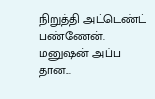நிறுத்தி அட்டெண்ட் பண்ணேன். மனுஷன் அப்ப தான...